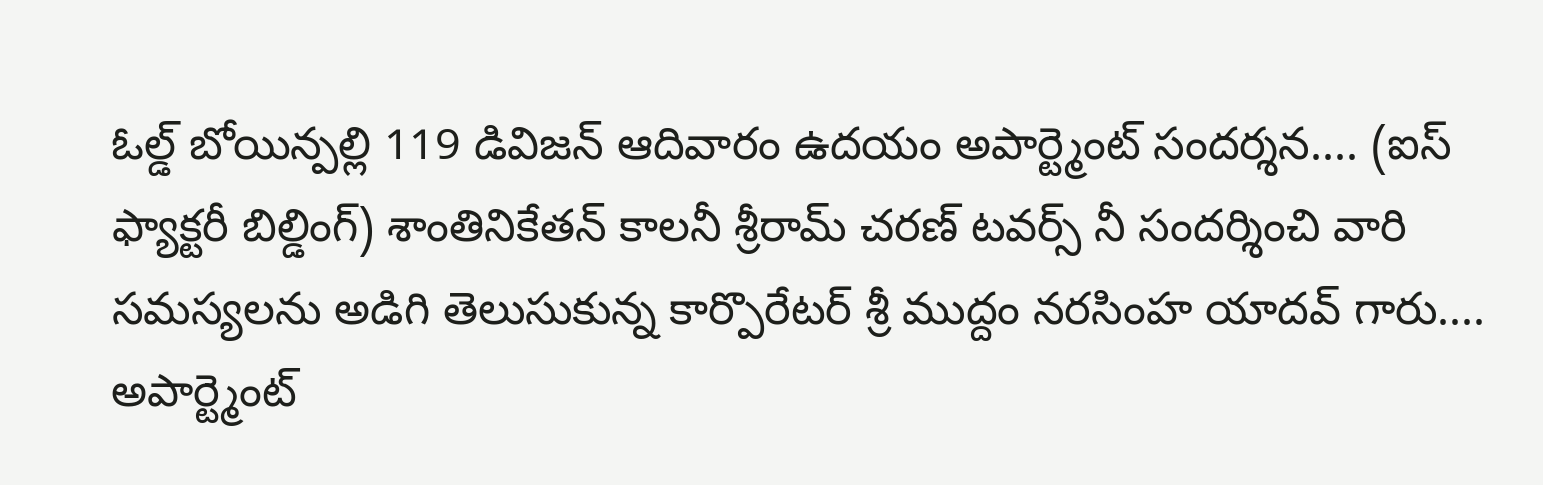ఓల్డ్ బోయిన్పల్లి 119 డివిజన్ ఆదివారం ఉదయం అపార్ట్మెంట్ సందర్శన.... (ఐస్ ఫ్యాక్టరీ బిల్డింగ్) శాంతినికేతన్ కాలనీ శ్రీరామ్ చరణ్ టవర్స్ నీ సందర్శించి వారి సమస్యలను అడిగి తెలుసుకున్న కార్పొరేటర్ శ్రీ ముద్దం నరసింహ యాదవ్ గారు.... అపార్ట్మెంట్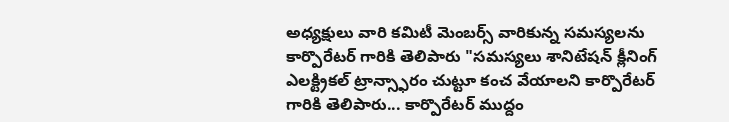అధ్యక్షులు వారి కమిటీ మెంబర్స్ వారికున్న సమస్యలను కార్పొరేటర్ గారికి తెలిపారు "సమస్యలు శానిటేషన్ క్లీనింగ్ ఎలక్ట్రికల్ ట్రాన్స్ఫారం చుట్టూ కంచ వేయాలని కార్పొరేటర్ గారికి తెలిపారు... కార్పొరేటర్ ముద్దం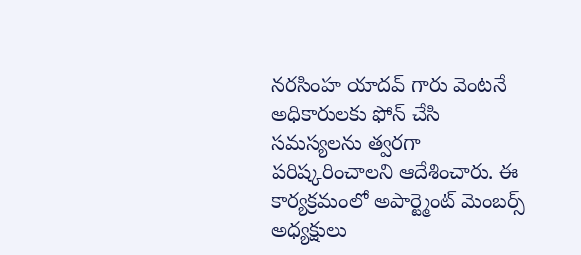నరసింహ యాదవ్ గారు వెంటనే అధికారులకు ఫోన్ చేసి సమస్యలను త్వరగా పరిష్కరించాలని ఆదేశించారు. ఈ కార్యక్రమంలో అపార్ట్మెంట్ మెంబర్స్ అధ్యక్షులు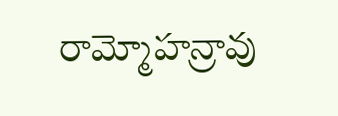రామ్మోహన్రావు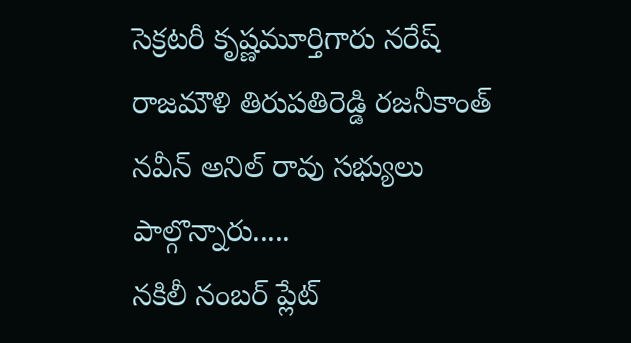సెక్రటరీ కృష్ణమూర్తిగారు నరేష్ రాజమౌళి తిరుపతిరెడ్డి రజనీకాంత్ నవీన్ అనిల్ రావు సభ్యులు పాల్గొన్నారు.....
నకిలీ నంబర్ ప్లేట్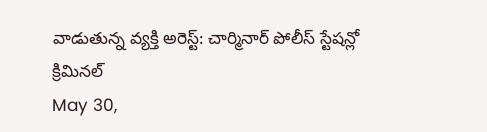వాడుతున్న వ్యక్తి అరెస్ట్: చార్మినార్ పోలీస్ స్టేషన్లో క్రిమినల్
May 30,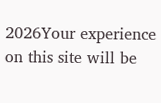2026Your experience on this site will be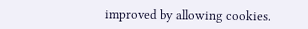improved by allowing cookies.